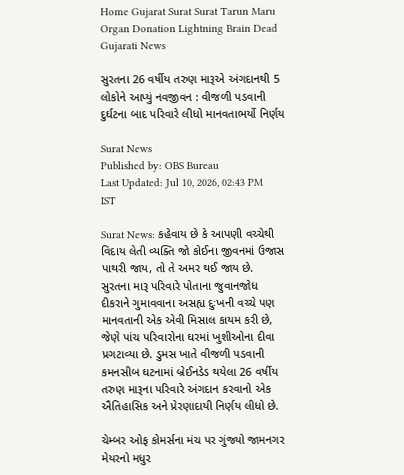Home Gujarat Surat Surat Tarun Maru Organ Donation Lightning Brain Dead Gujarati News

સુરતના 26 વર્ષીય તરુણ મારૂએ અંગદાનથી 5 લોકોને આપ્યું નવજીવન : વીજળી પડવાની દુર્ઘટના બાદ પરિવારે લીધો માનવતાભર્યો નિર્ણય

Surat News
Published by: OBS Bureau
Last Updated: Jul 10, 2026, 02:43 PM IST

Surat News: કહેવાય છે કે આપણી વચ્ચેથી વિદાય લેતી વ્યક્તિ જો કોઈના જીવનમાં ઉજાસ પાથરી જાય, તો તે અમર થઈ જાય છે. સુરતના મારૂ પરિવારે પોતાના જુવાનજોધ દીકરાને ગુમાવવાના અસહ્ય દુઃખની વચ્ચે પણ માનવતાની એક એવી મિસાલ કાયમ કરી છે, જેણે પાંચ પરિવારોના ઘરમાં ખુશીઓના દીવા પ્રગટાવ્યા છે. ડુમસ ખાતે વીજળી પડવાની કમનસીબ ઘટનામાં બ્રેઈનડેડ થયેલા 26 વર્ષીય તરુણ મારૂના પરિવારે અંગદાન કરવાનો એક ઐતિહાસિક અને પ્રેરણાદાયી નિર્ણય લીધો છે.

ચેમ્બર ઓફ કોમર્સના મંચ પર ગુંજ્યો જામનગર મેયરનો મધુર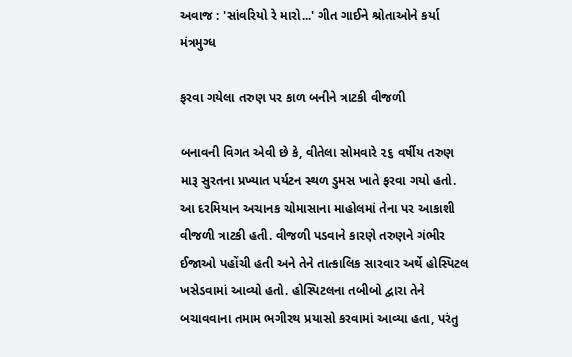અવાજ : 'સાંવરિયો રે મારો...' ગીત ગાઈને શ્રોતાઓને કર્યા મંત્રમુગ્ધ

ફરવા ગયેલા તરુણ પર કાળ બનીને ત્રાટકી વીજળી

બનાવની વિગત એવી છે કે, વીતેલા સોમવારે ૨૬ વર્ષીય તરુણ મારૂ સુરતના પ્રખ્યાત પર્યટન સ્થળ ડુમસ ખાતે ફરવા ગયો હતો. આ દરમિયાન અચાનક ચોમાસાના માહોલમાં તેના પર આકાશી વીજળી ત્રાટકી હતી. વીજળી પડવાને કારણે તરુણને ગંભીર ઈજાઓ પહોંચી હતી અને તેને તાત્કાલિક સારવાર અર્થે હોસ્પિટલ ખસેડવામાં આવ્યો હતો. હોસ્પિટલના તબીબો દ્વારા તેને બચાવવાના તમામ ભગીરથ પ્રયાસો કરવામાં આવ્યા હતા, પરંતુ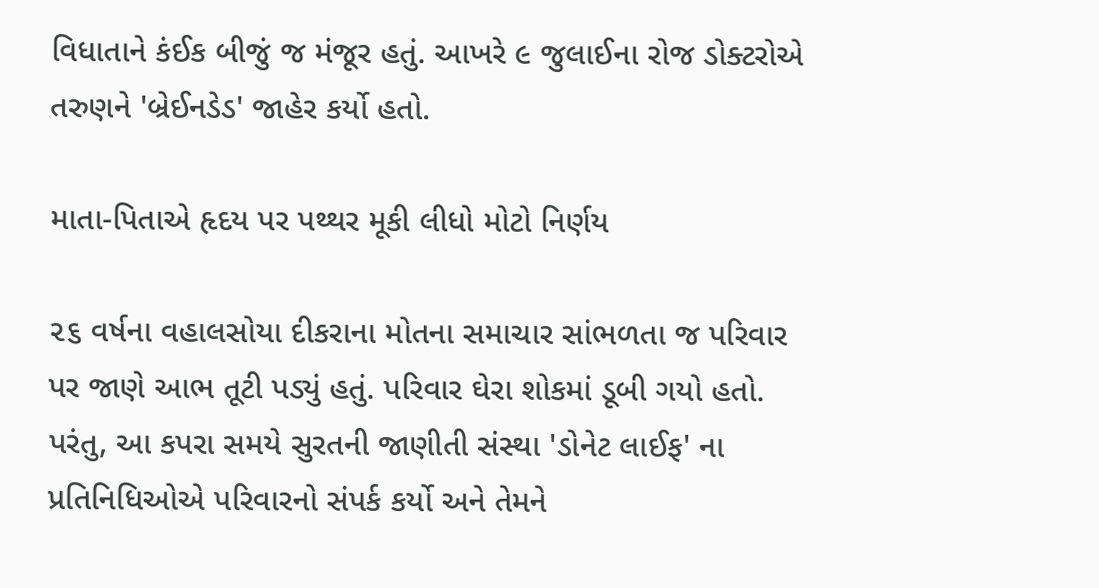વિધાતાને કંઈક બીજું જ મંજૂર હતું. આખરે ૯ જુલાઈના રોજ ડોક્ટરોએ તરુણને 'બ્રેઈનડેડ' જાહેર કર્યો હતો.

માતા-પિતાએ હૃદય પર પથ્થર મૂકી લીધો મોટો નિર્ણય

૨૬ વર્ષના વહાલસોયા દીકરાના મોતના સમાચાર સાંભળતા જ પરિવાર પર જાણે આભ તૂટી પડ્યું હતું. પરિવાર ઘેરા શોકમાં ડૂબી ગયો હતો. પરંતુ, આ કપરા સમયે સુરતની જાણીતી સંસ્થા 'ડોનેટ લાઈફ' ના પ્રતિનિધિઓએ પરિવારનો સંપર્ક કર્યો અને તેમને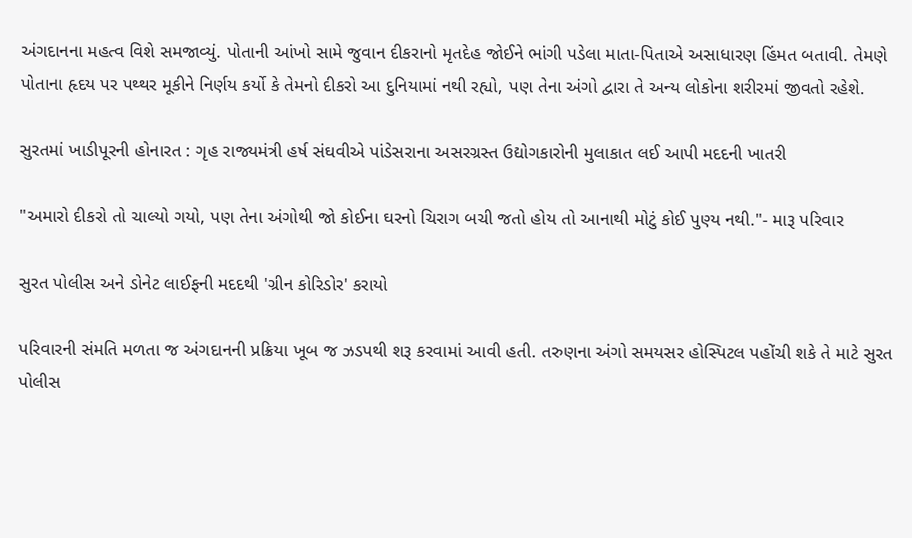અંગદાનના મહત્વ વિશે સમજાવ્યું. પોતાની આંખો સામે જુવાન દીકરાનો મૃતદેહ જોઈને ભાંગી પડેલા માતા-પિતાએ અસાધારણ હિંમત બતાવી. તેમણે પોતાના હૃદય પર પથ્થર મૂકીને નિર્ણય કર્યો કે તેમનો દીકરો આ દુનિયામાં નથી રહ્યો, પણ તેના અંગો દ્વારા તે અન્ય લોકોના શરીરમાં જીવતો રહેશે.

સુરતમાં ખાડીપૂરની હોનારત : ગૃહ રાજ્યમંત્રી હર્ષ સંઘવીએ પાંડેસરાના અસરગ્રસ્ત ઉદ્યોગકારોની મુલાકાત લઈ આપી મદદની ખાતરી

"અમારો દીકરો તો ચાલ્યો ગયો, પણ તેના અંગોથી જો કોઈના ઘરનો ચિરાગ બચી જતો હોય તો આનાથી મોટું કોઈ પુણ્ય નથી."- મારૂ પરિવાર

સુરત પોલીસ અને ડોનેટ લાઈફની મદદથી 'ગ્રીન કોરિડોર' કરાયો

પરિવારની સંમતિ મળતા જ અંગદાનની પ્રક્રિયા ખૂબ જ ઝડપથી શરૂ કરવામાં આવી હતી. તરુણના અંગો સમયસર હોસ્પિટલ પહોંચી શકે તે માટે સુરત પોલીસ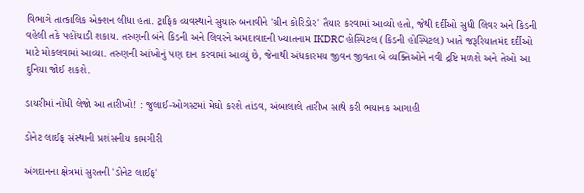વિભાગે તાત્કાલિક એક્શન લીધા હતા. ટ્રાફિક વ્યવસ્થાને સુચારુ બનાવીને 'ગ્રીન કોરિડોર' તૈયાર કરવામાં આવ્યો હતો, જેથી દર્દીઓ સુધી લિવર અને કિડની વહેલી તકે પહોંચાડી શકાય. તરુણની બંને કિડની અને લિવરને અમદાવાદની ખ્યાતનામ IKDRC હોસ્પિટલ (કિડની હોસ્પિટલ) ખાતે જરૂરિયાતમંદ દર્દીઓ માટે મોકલવામાં આવ્યા. તરુણની આંખોનું પણ દાન કરવામાં આવ્યું છે, જેનાથી અંધકારમય જીવન જીવતા બે વ્યક્તિઓને નવી દ્રષ્ટિ મળશે અને તેઓ આ દુનિયા જોઈ શકશે.

ડાયરીમાં નોંધી લેજો આ તારીખો! : જુલાઈ-ઓગસ્ટમાં મેઘો કરશે તાંડવ, અંબાલાલે તારીખ સાથે કરી ભયાનક આગાહી

ડોનેટ લાઈફ સંસ્થાની પ્રશંસનીય કામગીરી

અંગદાનના ક્ષેત્રમાં સુરતની 'ડોનેટ લાઈફ'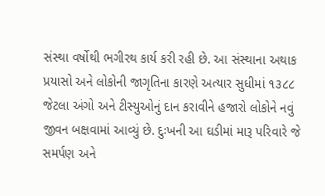સંસ્થા વર્ષોથી ભગીરથ કાર્ય કરી રહી છે. આ સંસ્થાના અથાક પ્રયાસો અને લોકોની જાગૃતિના કારણે અત્યાર સુધીમાં ૧૩૮૮ જેટલા અંગો અને ટીસ્યુઓનું દાન કરાવીને હજારો લોકોને નવું જીવન બક્ષવામાં આવ્યું છે. દુઃખની આ ઘડીમાં મારૂ પરિવારે જે સમર્પણ અને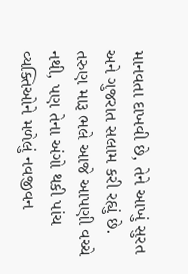માનવતા દાખવી છે, તેને આખું સુરત અને ગુજરાત સલામ કરી રહ્યું છે. તરુણ મારૂ ભલે આજે આપણી વચ્ચે નથી, પણ તેના અંગો થકી પાંચ વ્યક્તિઓને મળેલું નવજીવન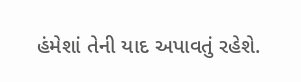હંમેશાં તેની યાદ અપાવતું રહેશે.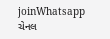joinWhatsapp ચેનલ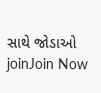સાથે જોડાઓ
joinJoin Now